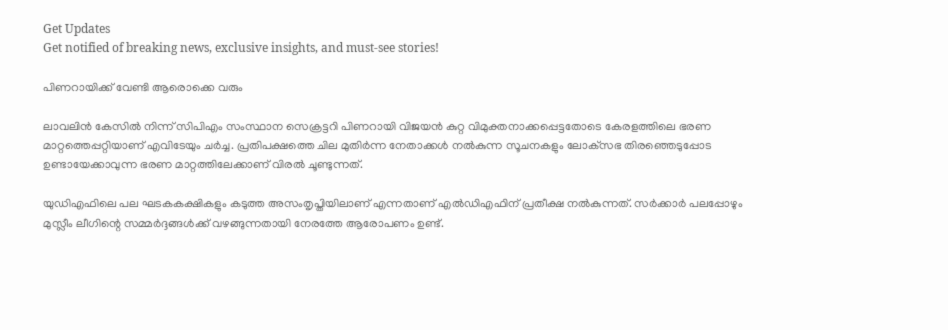Get Updates
Get notified of breaking news, exclusive insights, and must-see stories!

പിണറായിക്ക് വേണ്ടി ആരൊക്കെ വരും

ലാവലിന്‍ കേസില്‍ നിന്ന് സിപിഎം സംസ്ഥാന സെക്രട്ടറി പിണറായി വിജയന്‍ കുറ്റ വിമുക്തനാക്കപ്പെട്ടതോടെ കേരളത്തിലെ ഭരണ മാറ്റത്തെപ്പറ്റിയാണ് എവിടേയും ചര്‍ച്ച. പ്രതിപക്ഷത്തെ ചില മുതിര്‍ന്ന നേതാക്കള്‍ നല്‍കുന്ന സൂചനകളും ലോക്‌സഭ തിരഞ്ഞെടുപ്പോട ഉണ്ടായേക്കാവുന്ന ഭരണ മാറ്റത്തിലേക്കാണ് വിരല്‍ ചൂണ്ടുന്നത്.

യുഡിഎഫിലെ പല ഘടകകക്ഷികളും കടുത്ത അസംതൃപ്തിയിലാണ് എന്നതാണ് എല്‍ഡിഎഫിന് പ്രതീക്ഷ നല്‍കുന്നത്. സര്‍ക്കാര്‍ പലപ്പോഴും മുസ്ലീം ലീഗിന്റെ സമ്മര്‍ദ്ദങ്ങള്‍ക്ക് വഴങ്ങുന്നതായി നേരത്തേ ആരോപണം ഉണ്ട്.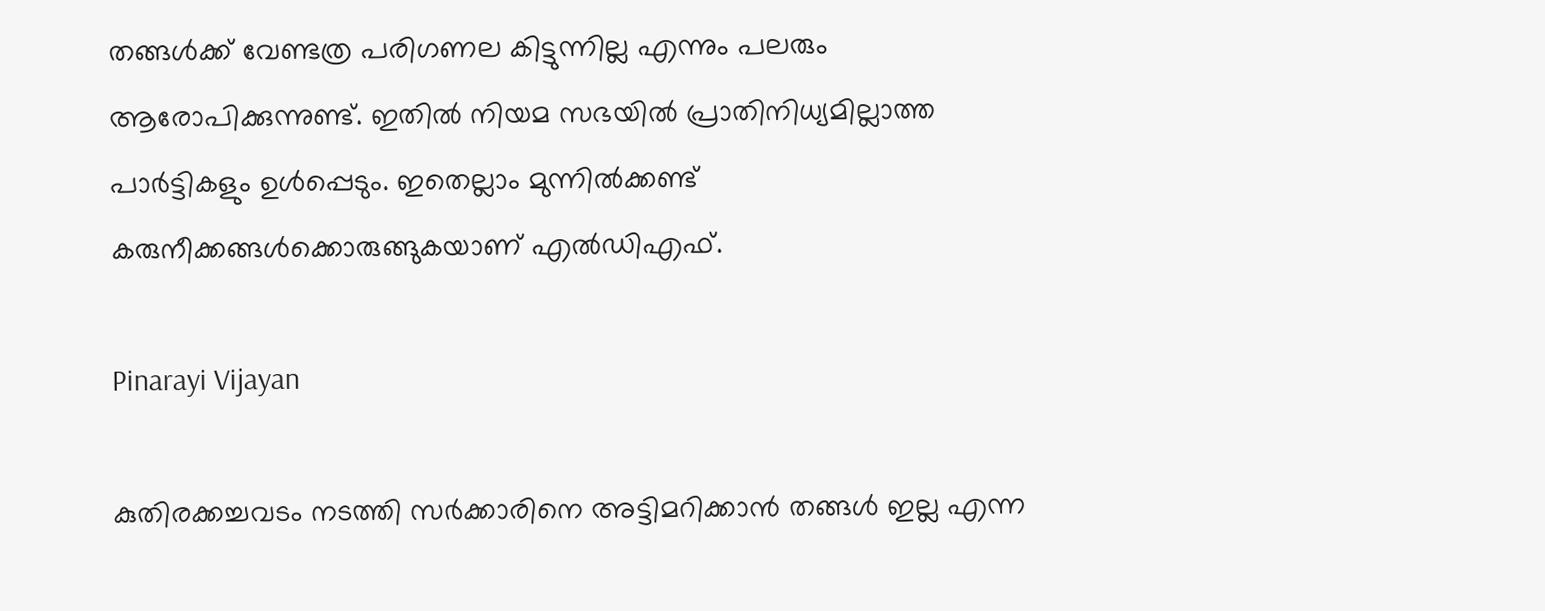തങ്ങള്‍ക്ക് വേണ്ടത്ര പരിഗണല കിട്ടുന്നില്ല എന്നും പലരും ആരോപിക്കുന്നുണ്ട്. ഇതില്‍ നിയമ സഭയില്‍ പ്രാതിനിധ്യമില്ലാത്ത പാര്‍ട്ടികളും ഉള്‍പ്പെടും. ഇതെല്ലാം മുന്നില്‍ക്കണ്ട് കരുനീക്കങ്ങള്‍ക്കൊരുങ്ങുകയാണ് എല്‍ഡിഎഫ്.

Pinarayi Vijayan

കുതിരക്കച്ചവടം നടത്തി സര്‍ക്കാരിനെ അട്ടിമറിക്കാന്‍ തങ്ങള്‍ ഇല്ല എന്ന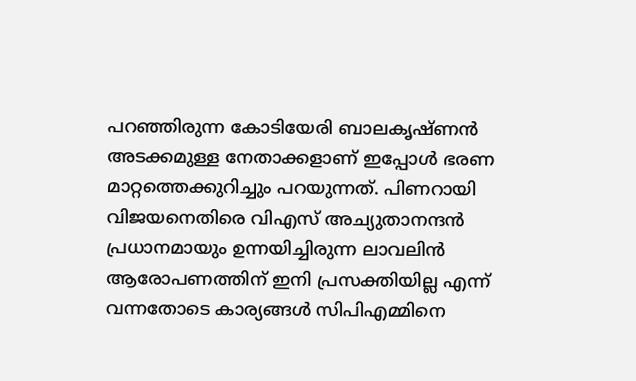പറഞ്ഞിരുന്ന കോടിയേരി ബാലകൃഷ്ണന്‍ അടക്കമുള്ള നേതാക്കളാണ് ഇപ്പോള്‍ ഭരണ മാറ്റത്തെക്കുറിച്ചും പറയുന്നത്. പിണറായി വിജയനെതിരെ വിഎസ് അച്യുതാനന്ദന്‍ പ്രധാനമായും ഉന്നയിച്ചിരുന്ന ലാവലിന്‍ ആരോപണത്തിന് ഇനി പ്രസക്തിയില്ല എന്ന് വന്നതോടെ കാര്യങ്ങള്‍ സിപിഎമ്മിനെ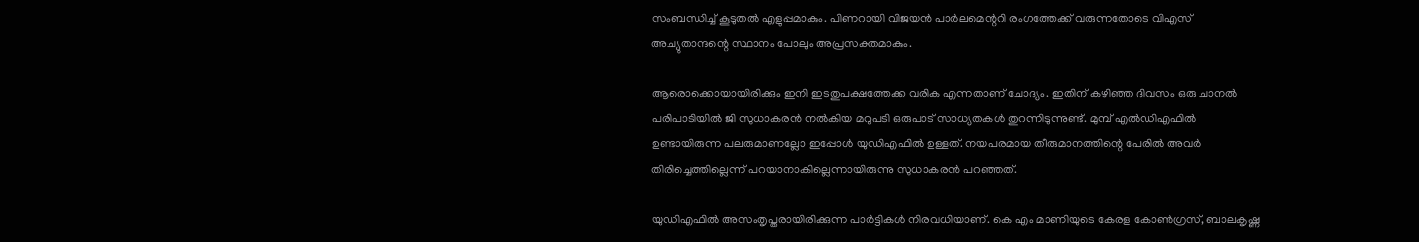സംബന്ധിച്ച് കൂടുതല്‍ എളുപ്പമാകും. പിണറായി വിജയന്‍ പാര്‍ലമെന്ററി രംഗത്തേക്ക് വരുന്നതോടെ വിഎസ് അച്യുതാന്ദന്റെ സ്ഥാനം പോലും അപ്രസക്തമാകും.

ആരൊക്കൊയായിരിക്കും ഇനി ഇടതുപക്ഷത്തേക്ക വരിക എന്നതാണ് ചോദ്യം. ഇതിന് കഴിഞ്ഞ ദിവസം ഒരു ചാനല്‍ പരിപാടിയില്‍ ജി സുധാകരന്‍ നല്‍കിയ മറുപടി ഒരുപാട് സാധ്യതകള്‍ തുറന്നിടുന്നുണ്ട്. മുമ്പ് എല്‍ഡിഎഫില്‍ ഉണ്ടായിരുന്ന പലരുമാണല്ലോ ഇപ്പോള്‍ യുഡിഎഫില്‍ ഉള്ളത്. നയപരമായ തീരുമാനത്തിന്റെ പേരില്‍ അവര്‍ തിരിച്ചെത്തില്ലെന്ന് പറയാനാകില്ലെന്നായിരുന്നു സുധാകരന്‍ പറഞ്ഞത്.

യുഡിഎഫില്‍ അസംതൃപ്തരായിരിക്കുന്ന പാര്‍ട്ടികള്‍ നിരവധിയാണ്. കെ എം മാണിയുടെ കേരള കോണ്‍ഗ്രസ്, ബാലകൃഷ്ണ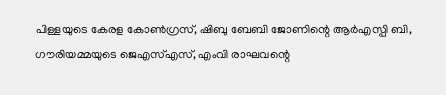പിള്ളയുടെ കേരള കോണ്‍ഗ്രസ്, ഷിബു ബേബി ജോണിന്റെ ആര്‍എസ്പി ബി, ഗൗരിയമ്മയുടെ ജെഎസ്എസ്, എംവി രാഘവന്റെ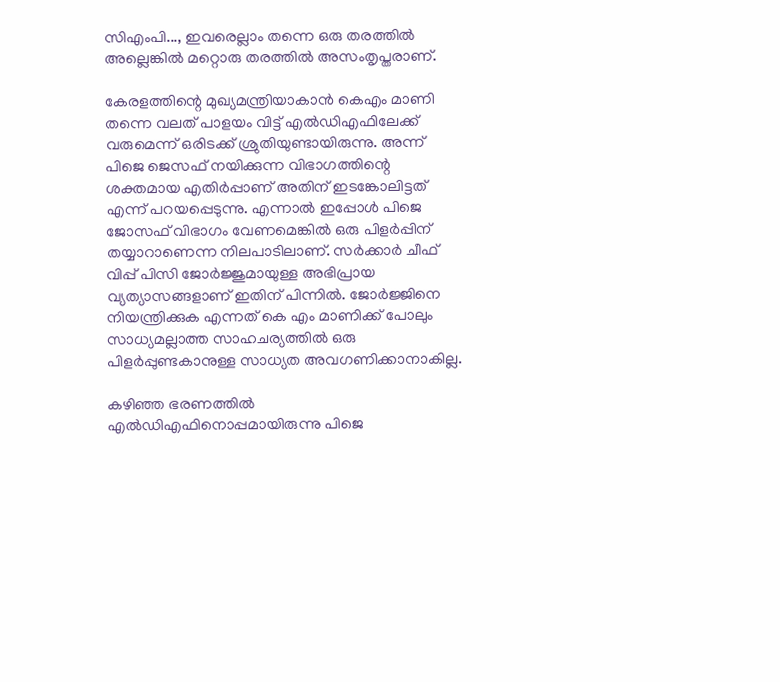സിഎംപി..., ഇവരെല്ലാം തന്നെ ഒരു തരത്തില്‍ അല്ലെങ്കില്‍ മറ്റൊരു തരത്തില്‍ അസംതൃപ്തരാണ്.

കേരളത്തിന്റെ മുഖ്യമന്ത്രിയാകാന്‍ കെഎം മാണി തന്നെ വലത് പാളയം വിട്ട് എല്‍ഡിഎഫിലേക്ക് വരുമെന്ന് ഒരിടക്ക് ശ്രുതിയുണ്ടായിരുന്നു. അന്ന് പിജെ ജെസഫ് നയിക്കുന്ന വിഭാഗത്തിന്റെ ശക്തമായ എതിര്‍പ്പാണ് അതിന് ഇടങ്കോലിട്ടത് എന്ന് പറയപ്പെടുന്നു. എന്നാല്‍ ഇപ്പോള്‍ പിജെ ജോസഫ് വിഭാഗം വേണമെങ്കില്‍ ഒരു പിളര്‍പ്പിന് തയ്യാറാണെന്ന നിലപാടിലാണ്. സര്‍ക്കാര്‍ ചീഫ് വിപ്പ് പിസി ജോര്‍ജ്ജുമായുള്ള അഭിപ്രായ വ്യത്യാസങ്ങളാണ് ഇതിന് പിന്നില്‍. ജോര്‍ജ്ജിനെ നിയന്ത്രിക്കുക എന്നത് കെ എം മാണിക്ക് പോലും സാധ്യമല്ലാത്ത സാഹചര്യത്തില്‍ ഒരു പിളര്‍പ്പുണ്ടകാനുള്ള സാധ്യത അവഗണിക്കാനാകില്ല.

കഴിഞ്ഞ ഭരണത്തില്‍ എല്‍ഡിഎഫിനൊപ്പമായിരുന്നു പിജെ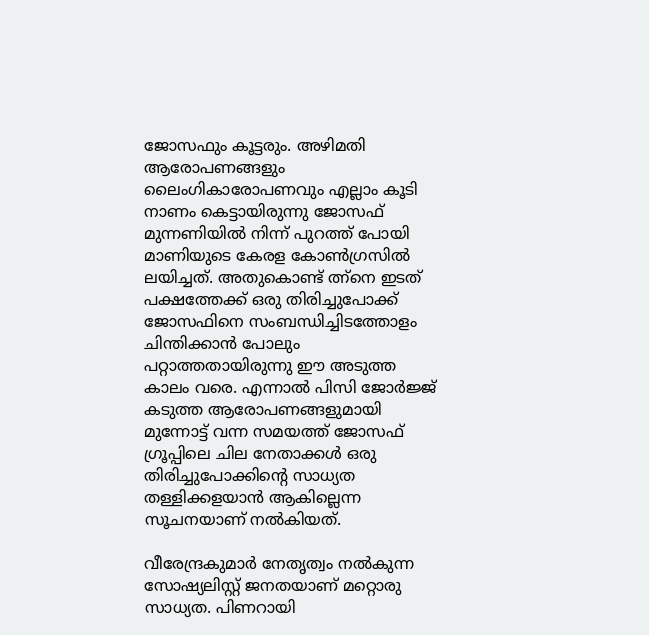ജോസഫും കൂട്ടരും. അഴിമതി ആരോപണങ്ങളും ലൈംഗികാരോപണവും എല്ലാം കൂടി നാണം കെട്ടായിരുന്നു ജോസഫ് മുന്നണിയില്‍ നിന്ന് പുറത്ത് പോയി മാണിയുടെ കേരള കോണ്‍ഗ്രസില്‍ ലയിച്ചത്. അതുകൊണ്ട് ത്ന്നെ ഇടത് പക്ഷത്തേക്ക് ഒരു തിരിച്ചുപോക്ക് ജോസഫിനെ സംബന്ധിച്ചിടത്തോളം ചിന്തിക്കാന്‍ പോലും പറ്റാത്തതായിരുന്നു ഈ അടുത്ത കാലം വരെ. എന്നാല്‍ പിസി ജോര്‍ജ്ജ് കടുത്ത ആരോപണങ്ങളുമായി മുന്നോട്ട് വന്ന സമയത്ത് ജോസഫ് ഗ്രൂപ്പിലെ ചില നേതാക്കള്‍ ഒരു തിരിച്ചുപോക്കിന്റെ സാധ്യത തള്ളിക്കളയാന്‍ ആകില്ലെന്ന സൂചനയാണ് നല്‍കിയത്.

വീരേന്ദ്രകുമാര്‍ നേതൃത്വം നല്‍കുന്ന സോഷ്യലിസ്റ്റ് ജനതയാണ് മറ്റൊരു സാധ്യത. പിണറായി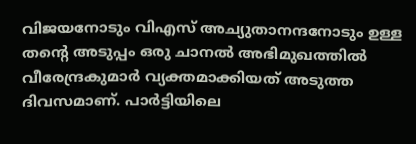വിജയനോടും വിഎസ് അച്യുതാനന്ദനോടും ഉള്ള തന്റെ അടുപ്പം ഒരു ചാനല്‍ അഭിമുഖത്തില്‍ വീരേന്ദ്രകുമാര്‍ വ്യക്തമാക്കിയത് അടുത്ത ദിവസമാണ്. പാര്‍ട്ടിയിലെ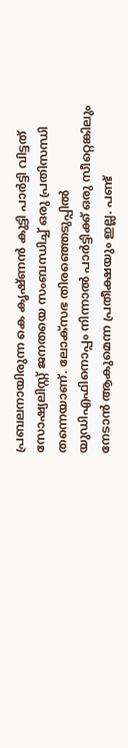പ്രബലനായിരുന്ന കെ കൃഷ്ണന്‍ കുട്ടി പാര്‍ട്ടി വിട്ടത് സോഷ്യലിസ്റ്റ് ജനതയെ സംബന്ധിച്ച് ഒരു പ്രതിസന്ധി തന്നെയാണ്. ലോക്‌സഭ തിരഞ്ഞെടുപ്പില്‍ യുഡിഎഫിനൊപ്പം നിന്നാല്‍ പാര്‍ട്ടിക്ക് ഒരു സീറ്റെങ്കിലും നേടാന്‍ ആകുമെന്ന പ്രതീക്ഷയും ഇല്ല. പണ്ട്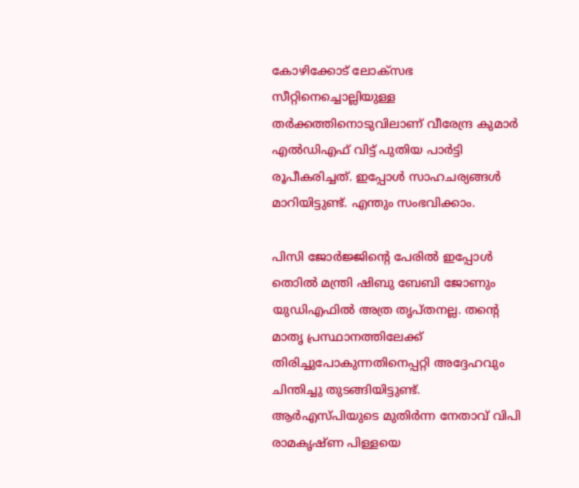കോഴിക്കോട് ലോക്‌സഭ സീറ്റിനെച്ചൊല്ലിയുള്ള തര്‍ക്കത്തിനൊടുവിലാണ് വീരേന്ദ്ര കുമാര്‍ എല്‍ഡിഎഫ് വിട്ട് പുതിയ പാര്‍ട്ടി രൂപീകരിച്ചത്. ഇപ്പോള്‍ സാഹചര്യങ്ങള്‍ മാറിയിട്ടുണ്ട്. എന്തും സംഭവിക്കാം.

പിസി ജോര്‍ജ്ജിന്റെ പേരില്‍ ഇപ്പോള്‍ തൊില്‍ മന്ത്രി ഷിബു ബേബി ജോണും യുഡിഎഫില്‍ അത്ര തൃപ്തനല്ല. തന്റെ മാതൃ പ്രസ്ഥാനത്തിലേക്ക് തിരിച്ചുപോകുന്നതിനെപ്പറ്റി അദ്ദേഹവും ചിന്തിച്ചു തുടങ്ങിയിട്ടുണ്ട്. ആര്‍എസ്പിയുടെ മുതിര്‍ന്ന നേതാവ് വിപി രാമകൃഷ്ണ പിള്ളയെ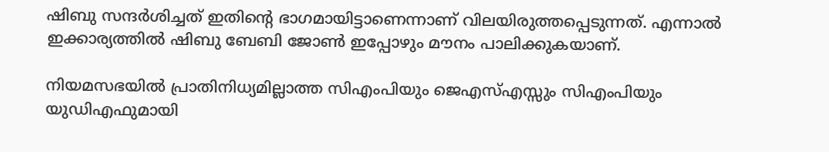ഷിബു സന്ദര്‍ശിച്ചത് ഇതിന്റെ ഭാഗമായിട്ടാണെന്നാണ് വിലയിരുത്തപ്പെടുന്നത്. എന്നാല്‍ ഇക്കാര്യത്തില്‍ ഷിബു ബേബി ജോണ്‍ ഇപ്പോഴും മൗനം പാലിക്കുകയാണ്.

നിയമസഭയില്‍ പ്രാതിനിധ്യമില്ലാത്ത സിഎംപിയും ജെഎസ്എസ്സും സിഎംപിയും യുഡിഎഫുമായി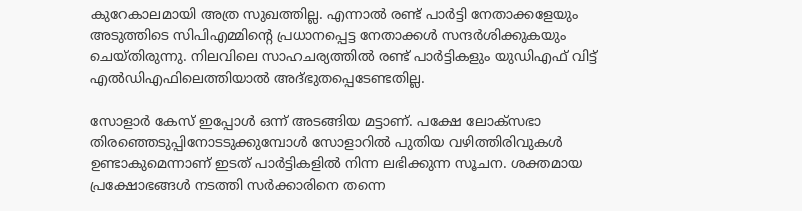കുറേകാലമായി അത്ര സുഖത്തില്ല. എന്നാല്‍ രണ്ട് പാര്‍ട്ടി നേതാക്കളേയും അടുത്തിടെ സിപിഎമ്മിന്റെ പ്രധാനപ്പെട്ട നേതാക്കള്‍ സന്ദര്‍ശിക്കുകയും ചെയ്തിരുന്നു. നിലവിലെ സാഹചര്യത്തില്‍ രണ്ട് പാര്‍ട്ടികളും യുഡിഎഫ് വിട്ട് എല്‍ഡിഎഫിലെത്തിയാല്‍ അദ്ഭുതപ്പെടേണ്ടതില്ല.

സോളാര്‍ കേസ് ഇപ്പോള്‍ ഒന്ന് അടങ്ങിയ മട്ടാണ്. പക്ഷേ ലോക്‌സഭാ തിരഞ്ഞെടുപ്പിനോടടുക്കുമ്പോള്‍ സോളാറില്‍ പുതിയ വഴിത്തിരിവുകള്‍ ഉണ്ടാകുമെന്നാണ് ഇടത് പാര്‍ട്ടികളില്‍ നിന്ന ലഭിക്കുന്ന സൂചന. ശക്തമായ പ്രക്ഷോഭങ്ങള്‍ നടത്തി സര്‍ക്കാരിനെ തന്നെ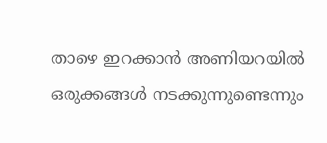താഴെ ഇറക്കാന്‍ അണിയറയില്‍ ഒരുക്കങ്ങള്‍ നടക്കുന്നുണ്ടെന്നും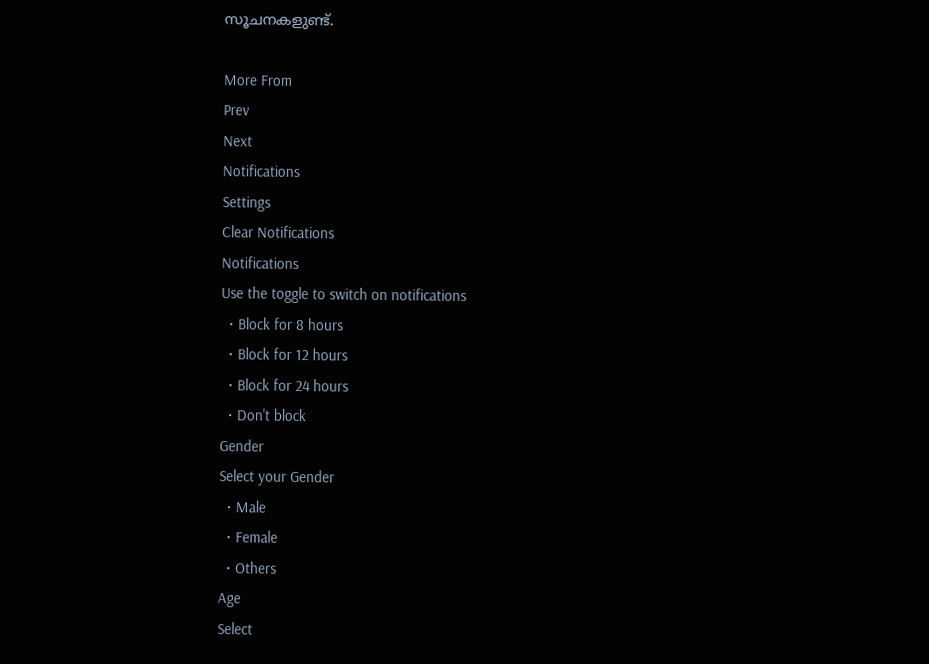സൂചനകളുണ്ട്.

More From
Prev
Next
Notifications
Settings
Clear Notifications
Notifications
Use the toggle to switch on notifications
  • Block for 8 hours
  • Block for 12 hours
  • Block for 24 hours
  • Don't block
Gender
Select your Gender
  • Male
  • Female
  • Others
Age
Select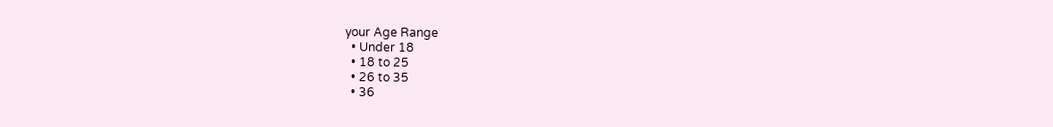your Age Range
  • Under 18
  • 18 to 25
  • 26 to 35
  • 36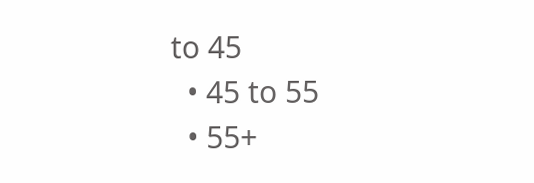to 45
  • 45 to 55
  • 55+